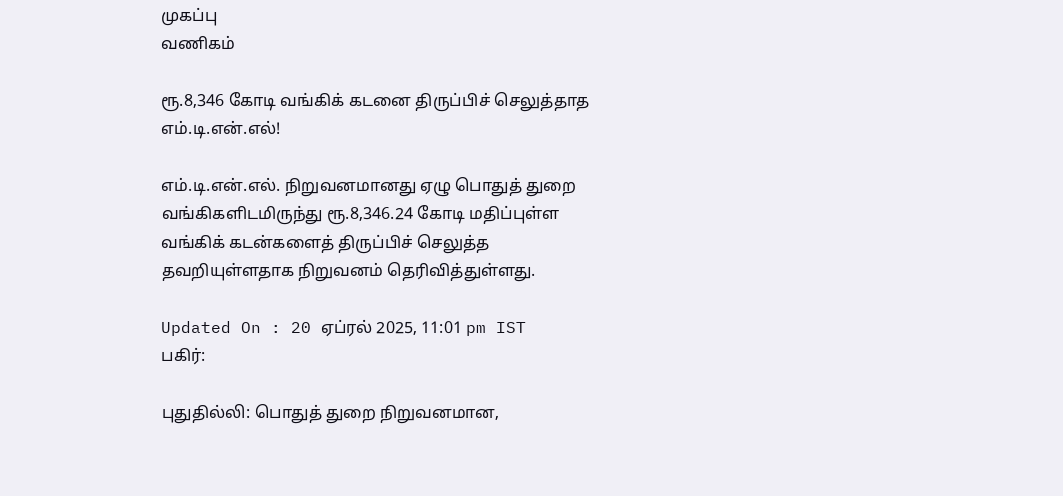முகப்பு
வணிகம்

ரூ.8,346 கோடி வங்கிக் கடனை திருப்பிச் செலுத்தாத எம்.டி.என்.எல்!

எம்.டி.என்.எல். நிறுவனமானது ஏழு பொதுத் துறை வங்கிகளிடமிருந்து ரூ.8,346.24 கோடி மதிப்புள்ள வங்கிக் கடன்களைத் திருப்பிச் செலுத்த தவறியுள்ளதாக நிறுவனம் தெரிவித்துள்ளது.

Updated On : 20 ஏப்ரல் 2025, 11:01 pm IST
பகிர்:

புதுதில்லி: பொதுத் துறை நிறுவனமான,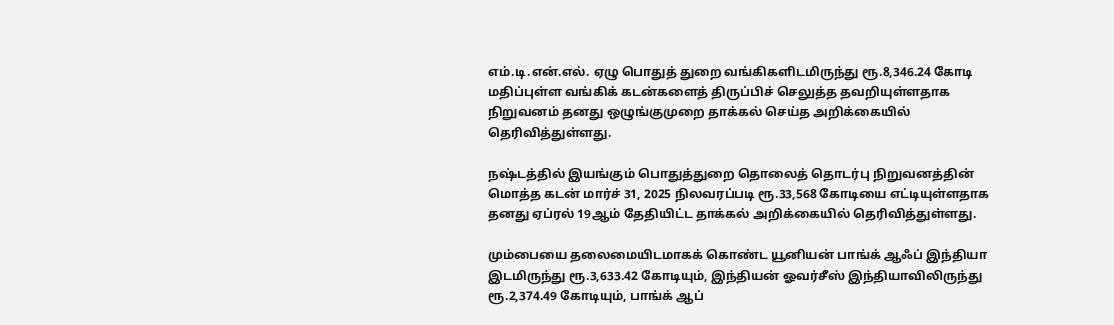எம்.டி.என்.எல். ஏழு பொதுத் துறை வங்கிகளிடமிருந்து ரூ.8,346.24 கோடி மதிப்புள்ள வங்கிக் கடன்களைத் திருப்பிச் செலுத்த தவறியுள்ளதாக நிறுவனம் தனது ஒழுங்குமுறை தாக்கல் செய்த அறிக்கையில் தெரிவித்துள்ளது.

நஷ்டத்தில் இயங்கும் பொதுத்துறை தொலைத் தொடர்பு நிறுவனத்தின் மொத்த கடன் மார்ச் 31, 2025 நிலவரப்படி ரூ.33,568 கோடியை எட்டியுள்ளதாக தனது ஏப்ரல் 19ஆம் தேதியிட்ட தாக்கல் அறிக்கையில் தெரிவித்துள்ளது.

மும்பையை தலைமையிடமாகக் கொண்ட யூனியன் பாங்க் ஆஃப் இந்தியா இடமிருந்து ரூ.3,633.42 கோடியும், இந்தியன் ஓவர்சீஸ் இந்தியாவிலிருந்து ரூ.2,374.49 கோடியும், பாங்க் ஆப்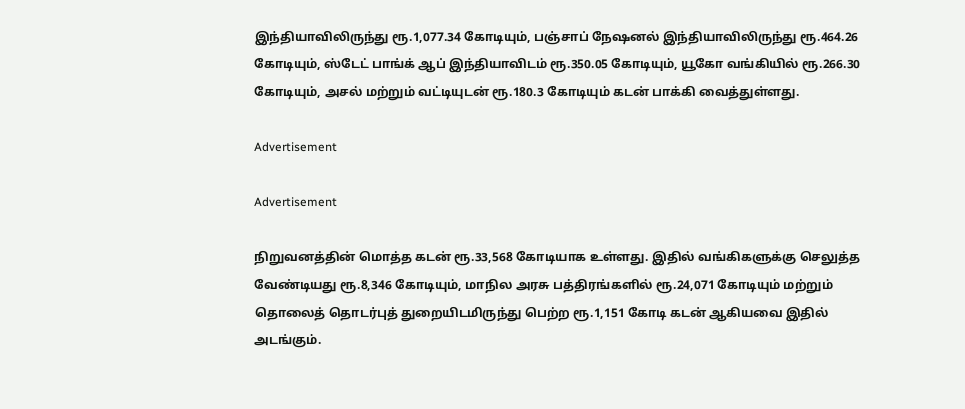இந்தியாவிலிருந்து ரூ.1,077.34 கோடியும், பஞ்சாப் நேஷனல் இந்தியாவிலிருந்து ரூ.464.26 கோடியும், ஸ்டேட் பாங்க் ஆப் இந்தியாவிடம் ரூ.350.05 கோடியும், யூகோ வங்கியில் ரூ.266.30 கோடியும், அசல் மற்றும் வட்டியுடன் ரூ.180.3 கோடியும் கடன் பாக்கி வைத்துள்ளது.

Advertisement

Advertisement

நிறுவனத்தின் மொத்த கடன் ரூ.33,568 கோடியாக உள்ளது. இதில் வங்கிகளுக்கு செலுத்த வேண்டியது ரூ.8,346 கோடியும், மாநில அரசு பத்திரங்களில் ரூ.24,071 கோடியும் மற்றும் தொலைத் தொடர்புத் துறையிடமிருந்து பெற்ற ரூ.1,151 கோடி கடன் ஆகியவை இதில் அடங்கும்.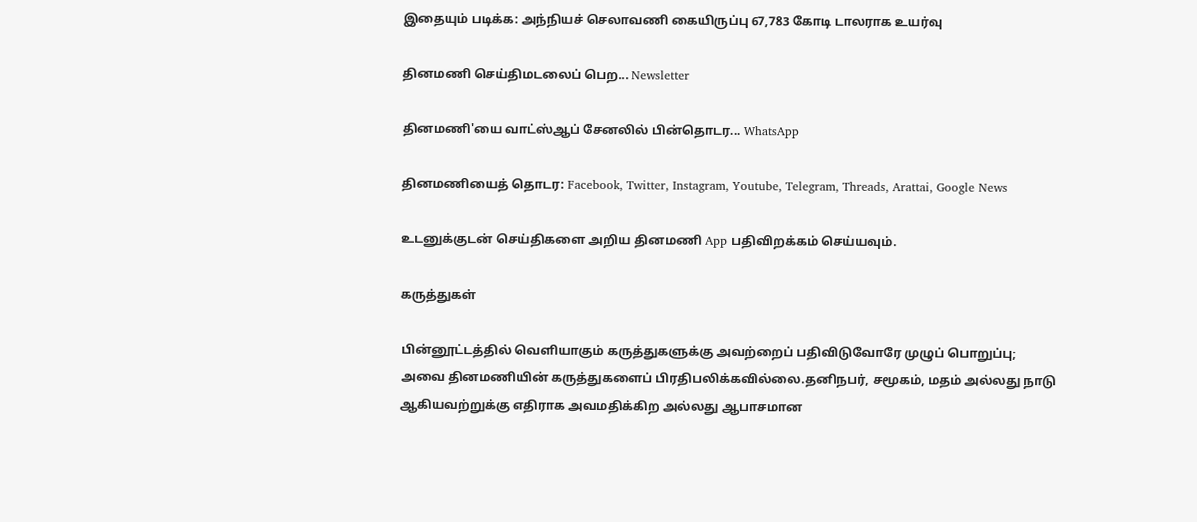இதையும் படிக்க: அந்நியச் செலாவணி கையிருப்பு 67,783 கோடி டாலராக உயர்வு

தினமணி செய்திமடலைப் பெற... Newsletter

தினமணி'யை வாட்ஸ்ஆப் சேனலில் பின்தொடர... WhatsApp

தினமணியைத் தொடர: Facebook, Twitter, Instagram, Youtube, Telegram, Threads, Arattai, Google News

உடனுக்குடன் செய்திகளை அறிய தினமணி App பதிவிறக்கம் செய்யவும்.

கருத்துகள்

பின்னூட்டத்தில் வெளியாகும் கருத்துகளுக்கு அவற்றைப் பதிவிடுவோரே முழுப் பொறுப்பு; அவை தினமணியின் கருத்துகளைப் பிரதிபலிக்கவில்லை.தனிநபர், சமூகம், மதம் அல்லது நாடு ஆகியவற்றுக்கு எதிராக அவமதிக்கிற அல்லது ஆபாசமான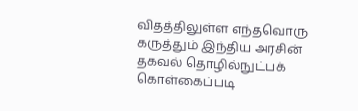விதத்திலுள்ள எந்தவொரு கருத்தும் இந்திய அரசின் தகவல் தொழில்நுட்பக் கொள்கைப்படி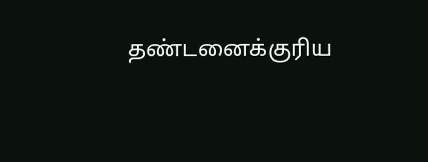தண்டனைக்குரிய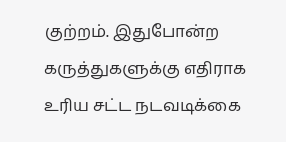குற்றம். இதுபோன்ற கருத்துகளுக்கு எதிராக உரிய சட்ட நடவடிக்கை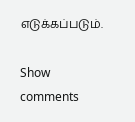எடுக்கப்படும்.

Show comments